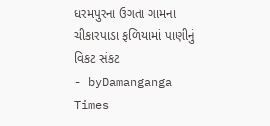ધરમપુરના ઉગતા ગામના ચીકારપાડા ફળિયામાં પાણીનું વિકટ સંકટ
- byDamanganga Times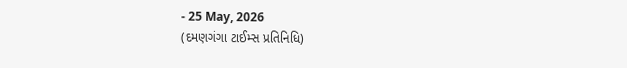- 25 May, 2026
(દમણગંગા ટાઈમ્સ પ્રતિનિધિ)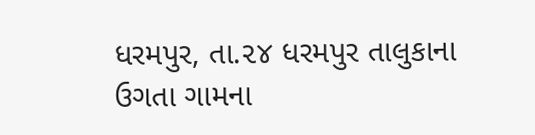ધરમપુર, તા.૨૪ ધરમપુર તાલુકાના ઉગતા ગામના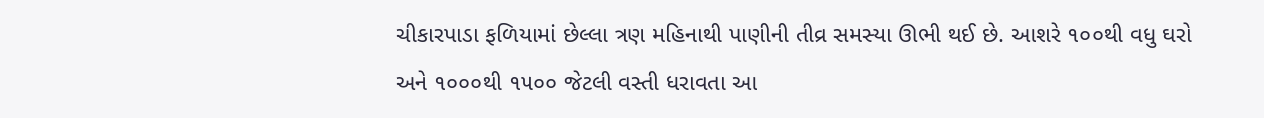ચીકારપાડા ફળિયામાં છેલ્લા ત્રણ મહિનાથી પાણીની તીવ્ર સમસ્યા ઊભી થઈ છે. આશરે ૧૦૦થી વધુ ઘરો અને ૧૦૦૦થી ૧૫૦૦ જેટલી વસ્તી ધરાવતા આ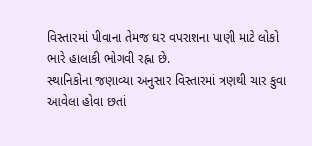વિસ્તારમાં પીવાના તેમજ ઘર વપરાશના પાણી માટે લોકો ભારે હાલાકી ભોગવી રહ્ના છે.
સ્થાનિકોના જણાવ્યા અનુસાર વિસ્તારમાં ત્રણથી ચાર કુવા આવેલા હોવા છતાં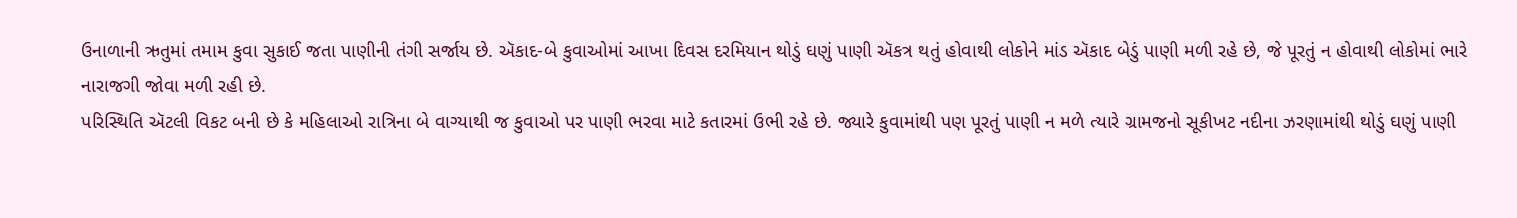ઉનાળાની ઋતુમાં તમામ કુવા સુકાઈ જતા પાણીની તંગી સર્જાય છે. ઍકાદ-બે કુવાઓમાં આખા દિવસ દરમિયાન થોડું ઘણું પાણી ઍકત્ર થતું હોવાથી લોકોને માંડ ઍકાદ બેડું પાણી મળી રહે છે, જે પૂરતું ન હોવાથી લોકોમાં ભારે નારાજગી જોવા મળી રહી છે.
પરિસ્થિતિ ઍટલી વિકટ બની છે કે મહિલાઓ રાત્રિના બે વાગ્યાથી જ કુવાઓ પર પાણી ભરવા માટે કતારમાં ઉભી રહે છે. જ્યારે કુવામાંથી પણ પૂરતું પાણી ન મળે ત્યારે ગ્રામજનો સૂકીખટ નદીના ઝરણામાંથી થોડું ઘણું પાણી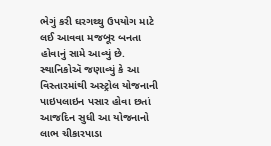ભેગું કરી ઘરગથ્થુ ઉપયોગ માટે લઈ આવવા મજબૂર બનતા હોવાનું સામે આવ્યું છે.
સ્થાનિકોઍ જણાવ્યું કે આ વિસ્તારમાંથી અસ્ટ્રોલ યોજનાની પાઇપલાઇન પસાર હોવા છતાં આજદિન સુધી આ યોજનાનો લાભ ચીકારપાડા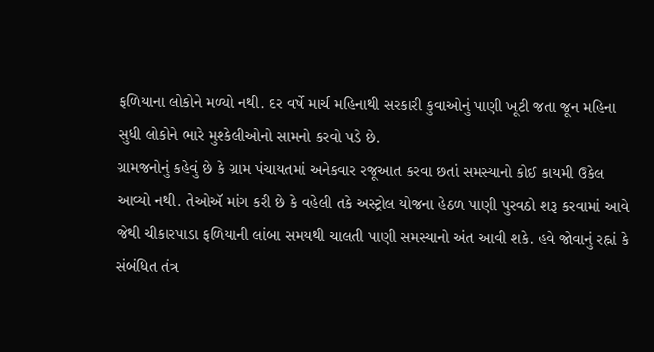ફળિયાના લોકોને મળ્યો નથી. દર વર્ષે માર્ચ મહિનાથી સરકારી કુવાઓનું પાણી ખૂટી જતા જૂન મહિના સુધી લોકોને ભારે મુશ્કેલીઓનો સામનો કરવો પડે છે.
ગ્રામજનોનું કહેવું છે કે ગ્રામ પંચાયતમાં અનેકવાર રજૂઆત કરવા છતાં સમસ્યાનો કોઈ કાયમી ઉકેલ આવ્યો નથી. તેઓઍ માંગ કરી છે કે વહેલી તકે અસ્ટ્રોલ યોજના હેઠળ પાણી પુરવઠો શરૂ કરવામાં આવે જેથી ચીકારપાડા ફળિયાની લાંબા સમયથી ચાલતી પાણી સમસ્યાનો અંત આવી શકે. હવે જોવાનું રહ્નાં કે સંબંધિત તંત્ર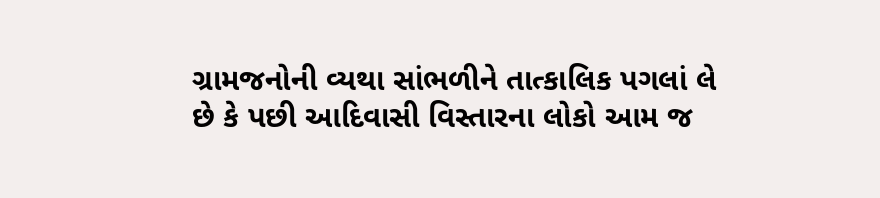ગ્રામજનોની વ્યથા સાંભળીને તાત્કાલિક પગલાં લે છે કે પછી આદિવાસી વિસ્તારના લોકો આમ જ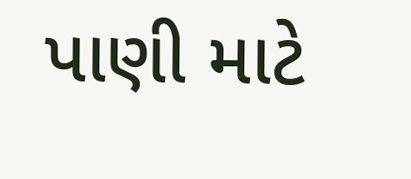પાણી માટે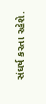સંઘર્ષ કરતા રહેશે.